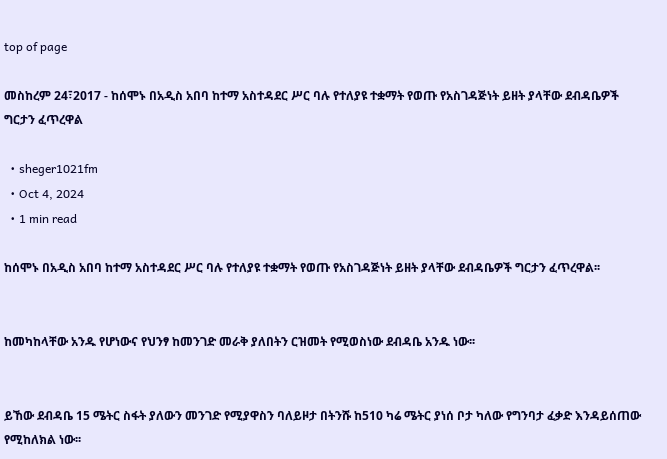top of page

መስከረም 24፣2017 - ከሰሞኑ በአዲስ አበባ ከተማ አስተዳደር ሥር ባሉ የተለያዩ ተቋማት የወጡ የአስገዳጅነት ይዘት ያላቸው ደብዳቤዎች ግርታን ፈጥረዋል

  • sheger1021fm
  • Oct 4, 2024
  • 1 min read

ከሰሞኑ በአዲስ አበባ ከተማ አስተዳደር ሥር ባሉ የተለያዩ ተቋማት የወጡ የአስገዳጅነት ይዘት ያላቸው ደብዳቤዎች ግርታን ፈጥረዋል፡፡


ከመካከላቸው አንዱ የሆነውና የህንፃ ከመንገድ መራቅ ያለበትን ርዝመት የሚወስነው ደብዳቤ አንዱ ነው፡፡


ይኸው ደብዳቤ 15 ሜትር ስፋት ያለውን መንገድ የሚያዋስን ባለይዞታ በትንሹ ከ510 ካሬ ሜትር ያነሰ ቦታ ካለው የግንባታ ፈቃድ እንዳይሰጠው የሚከለክል ነው፡፡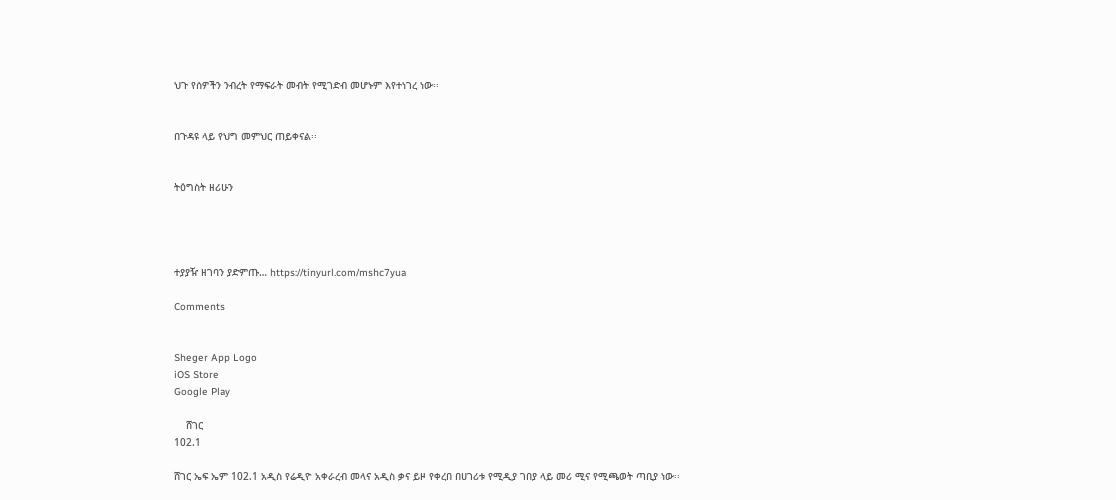ህጉ የሰዎችን ንብረት የማፍራት መብት የሚገድብ መሆኑም እየተነገረ ነው፡፡


በጉዳዩ ላይ የህግ መምህር ጠይቀናል፡፡


ትዕግስት ዘሪሁን




ተያያዥ ዘገባን ያድምጡ… https://tinyurl.com/mshc7yua

Comments


Sheger App Logo
iOS Store
Google Play

    ሸገር
102.1

ሸገር ኤፍ ኤም 102.1 አዲስ የሬዲዮ አቀራረብ መላና አዲስ ቃና ይዞ የቀረበ በሀገሪቱ የሚዲያ ገበያ ላይ መሪ ሚና የሚጫወት ጣቢያ ነው፡፡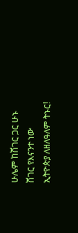ሁሌም ከሸገር ጋር ሁኑ
ሸገር የእናንተ ነው
ኢትዮጵያ ለዘለዓለም ትኑር!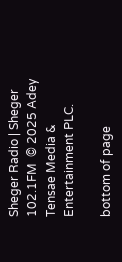Sheger Radio | Sheger 102.1FM  © 2025 Adey Tensae Media & Entertainment PLC.

bottom of page